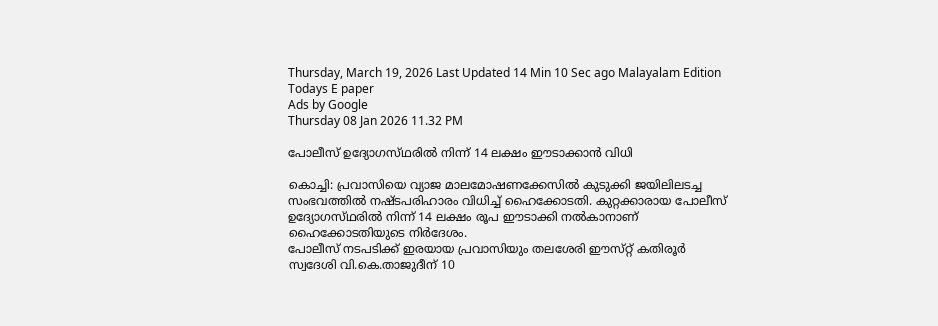Thursday, March 19, 2026 Last Updated 14 Min 10 Sec ago Malayalam Edition
Todays E paper
Ads by Google
Thursday 08 Jan 2026 11.32 PM

പോലീസ്‌ ഉദ്യോഗസ്‌ഥരില്‍ നിന്ന്‌ 14 ലക്ഷം ഈടാക്കാന്‍ വിധി

കൊച്ചി: പ്രവാസിയെ വ്യാജ മാലമോഷണക്കേസില്‍ കുടുക്കി ജയിലിലടച്ച സംഭവത്തില്‍ നഷ്‌ടപരിഹാരം വിധിച്ച്‌ ഹൈക്കോടതി. കുറ്റക്കാരായ പോലീസ്‌ ഉദ്യോഗസ്‌ഥരില്‍ നിന്ന്‌ 14 ലക്ഷം രൂപ ഈടാക്കി നല്‍കാനാണ്‌ ഹൈക്കോടതിയുടെ നിര്‍ദേശം.
പോലീസ്‌ നടപടിക്ക്‌ ഇരയായ പ്രവാസിയും തലശേരി ഈസ്‌റ്റ് കതിരൂര്‍ സ്വദേശി വി.കെ.താജുദീന്‌ 10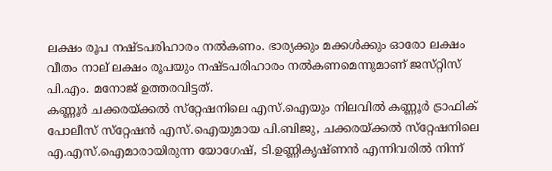ലക്ഷം രൂപ നഷ്‌ടപരിഹാരം നല്‍കണം. ഭാര്യക്കും മക്കള്‍ക്കും ഓരോ ലക്ഷം വീതം നാല്‌ ലക്ഷം രൂപയും നഷ്‌ടപരിഹാരം നല്‍കണമെന്നുമാണ്‌ ജസ്‌റ്റിസ്‌ പി.എം. മനോജ്‌ ഉത്തരവിട്ടത്‌.
കണ്ണൂര്‍ ചക്കരയ്‌ക്കല്‍ സ്‌റ്റേഷനിലെ എസ്‌.ഐയും നിലവില്‍ കണ്ണൂര്‍ ട്രാഫിക്‌ പോലീസ്‌ സ്‌റ്റേഷന്‍ എസ്‌.ഐയുമായ പി.ബിജു, ചക്കരയ്‌ക്കല്‍ സ്‌റ്റേഷനിലെ എ.എസ്‌.ഐമാരായിരുന്ന യോഗേഷ്‌, ടി.ഉണ്ണികൃഷ്‌ണന്‍ എന്നിവരില്‍ നിന്ന്‌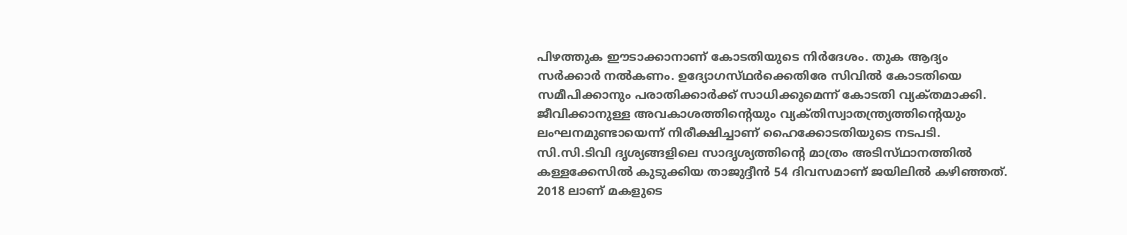പിഴത്തുക ഈടാക്കാനാണ്‌ കോടതിയുടെ നിര്‍ദേശം. തുക ആദ്യം സര്‍ക്കാര്‍ നല്‍കണം. ഉദ്യോഗസ്‌ഥര്‍ക്കെതിരേ സിവില്‍ കോടതിയെ സമീപിക്കാനും പരാതിക്കാര്‍ക്ക്‌ സാധിക്കുമെന്ന്‌ കോടതി വ്യക്‌തമാക്കി.
ജീവിക്കാനുള്ള അവകാശത്തിന്റെയും വ്യക്‌തിസ്വാതന്ത്ര്യത്തിന്റെയും ലംഘനമുണ്ടായെന്ന്‌ നിരീക്ഷിച്ചാണ്‌ ഹൈക്കോടതിയുടെ നടപടി. സി.സി.ടിവി ദൃശ്യങ്ങളിലെ സാദൃശ്യത്തിന്റെ മാത്രം അടിസ്‌ഥാനത്തില്‍ കള്ളക്കേസില്‍ കുടുക്കിയ താജുദ്ദീന്‍ 54 ദിവസമാണ്‌ ജയിലില്‍ കഴിഞ്ഞത്‌. 2018 ലാണ്‌ മകളുടെ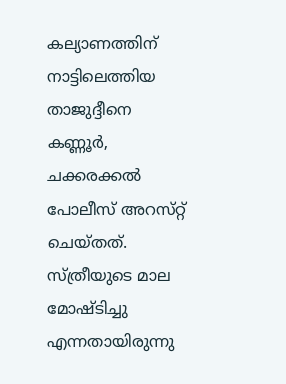കല്യാണത്തിന്‌ നാട്ടിലെത്തിയ താജുദ്ദീനെ കണ്ണൂര്‍, ചക്കരക്കല്‍ പോലീസ്‌ അറസ്‌റ്റ് ചെയ്‌തത്‌. സ്‌ത്രീയുടെ മാല മോഷ്‌ടിച്ചു എന്നതായിരുന്നു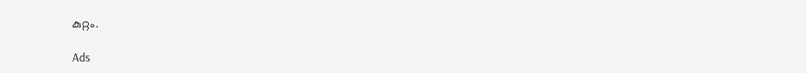കുറ്റം.

Ads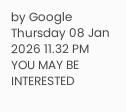by Google
Thursday 08 Jan 2026 11.32 PM
YOU MAY BE INTERESTED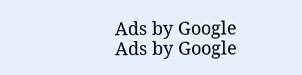Ads by Google
Ads by Google